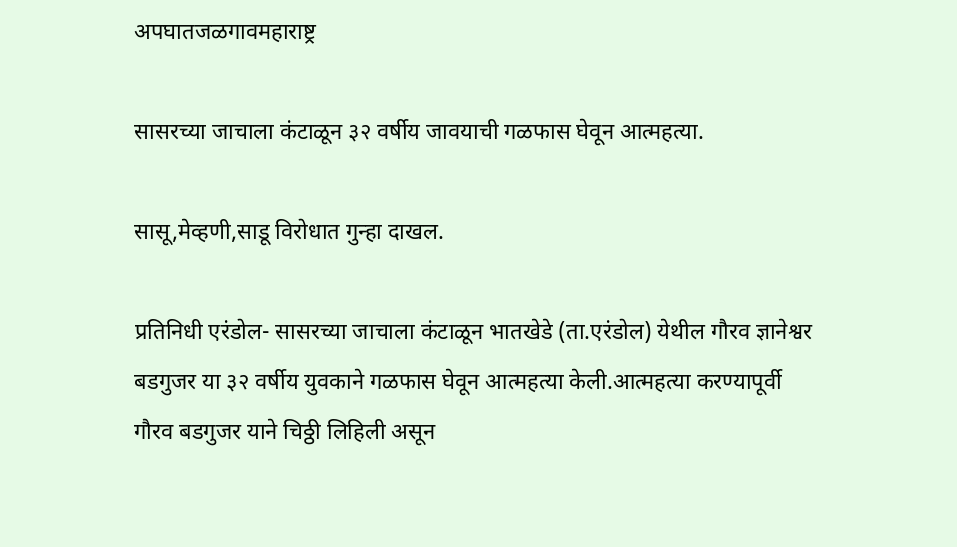अपघातजळगावमहाराष्ट्र

सासरच्या जाचाला कंटाळून ३२ वर्षीय जावयाची गळफास घेवून आत्महत्या.

सासू,मेव्हणी,साडू विरोधात गुन्हा दाखल.

प्रतिनिधी एरंडोल- सासरच्या जाचाला कंटाळून भातखेडे (ता.एरंडोल) येथील गौरव ज्ञानेश्वर बडगुजर या ३२ वर्षीय युवकाने गळफास घेवून आत्महत्या केली.आत्महत्या करण्यापूर्वी गौरव बडगुजर याने चिठ्ठी लिहिली असून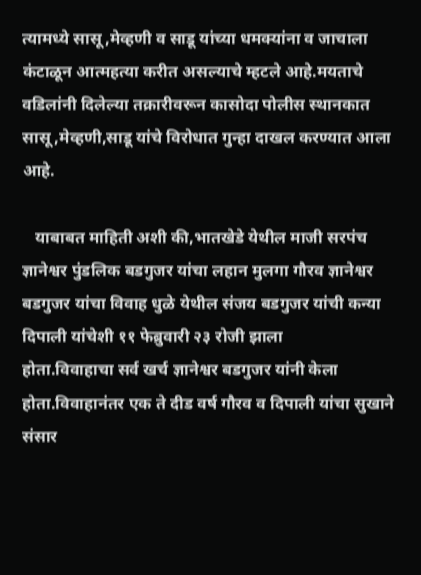त्यामध्ये सासू,मेव्हणी व साडू यांच्या धमक्यांना व जाचाला कंटाळून आत्महत्या करीत असल्याचे म्हटले आहे.मयताचे वडिलांनी दिलेल्या तक्रारीवरून कासोदा पोलीस स्थानकात सासू,मेव्हणी,साडू यांचे विरोधात गुन्हा दाखल करण्यात आला आहे.

   याबाबत माहिती अशी की,भातखेडे येथील माजी सरपंच ज्ञानेश्वर पुंडलिक बडगुजर यांचा लहान मुलगा गौरव ज्ञानेश्वर बडगुजर यांचा विवाह धुळे येथील संजय बडगुजर यांची कन्या दिपाली यांचेशी ११ फेब्रुवारी २३ रोजी झाला
होता.विवाहाचा सर्व खर्च ज्ञानेश्वर बडगुजर यांनी केला होता.विवाहानंतर एक ते दीड वर्ष गौरव व दिपाली यांचा सुखाने संसार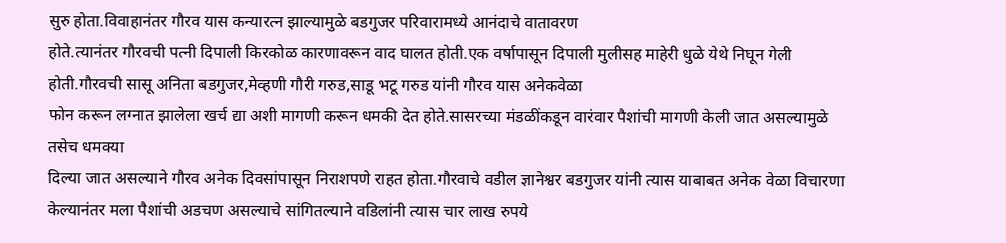सुरु होता.विवाहानंतर गौरव यास कन्यारत्न झाल्यामुळे बडगुजर परिवारामध्ये आनंदाचे वातावरण
होते.त्यानंतर गौरवची पत्नी दिपाली किरकोळ कारणावरून वाद घालत होती.एक वर्षापासून दिपाली मुलीसह माहेरी धुळे येथे निघून गेली होती.गौरवची सासू अनिता बडगुजर,मेव्हणी गौरी गरुड,साडू भटू गरुड यांनी गौरव यास अनेकवेळा
फोन करून लग्नात झालेला खर्च द्या अशी मागणी करून धमकी देत होते.सासरच्या मंडळींकडून वारंवार पैशांची मागणी केली जात असल्यामुळे तसेच धमक्या
दिल्या जात असल्याने गौरव अनेक दिवसांपासून निराशपणे राहत होता.गौरवाचे वडील ज्ञानेश्वर बडगुजर यांनी त्यास याबाबत अनेक वेळा विचारणा केल्यानंतर मला पैशांची अडचण असल्याचे सांगितल्याने वडिलांनी त्यास चार लाख रुपये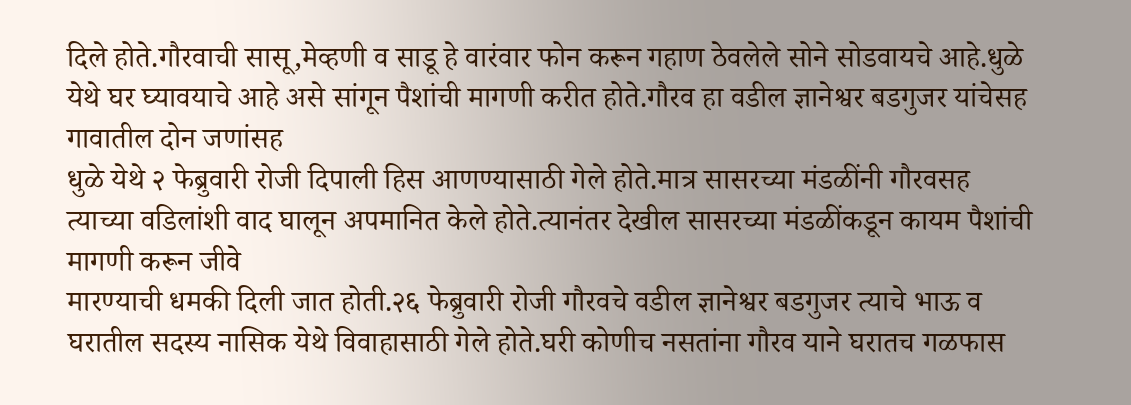दिले होते.गौरवाची सासू,मेव्हणी व साडू हे वारंवार फोन करून गहाण ठेवलेले सोने सोडवायचे आहे.धुळे येथे घर घ्यावयाचे आहे असे सांगून पैशांची मागणी करीत होते.गौरव हा वडील ज्ञानेश्वर बडगुजर यांचेसह गावातील दोन जणांसह
धुळे येथे २ फेब्रुवारी रोजी दिपाली हिस आणण्यासाठी गेले होते.मात्र सासरच्या मंडळींनी गौरवसह त्याच्या वडिलांशी वाद घालून अपमानित केले होते.त्यानंतर देखील सासरच्या मंडळींकडून कायम पैशांची मागणी करून जीवे
मारण्याची धमकी दिली जात होती.२६ फेब्रुवारी रोजी गौरवचे वडील ज्ञानेश्वर बडगुजर त्याचे भाऊ व घरातील सदस्य नासिक येथे विवाहासाठी गेले होते.घरी कोणीच नसतांना गौरव याने घरातच गळफास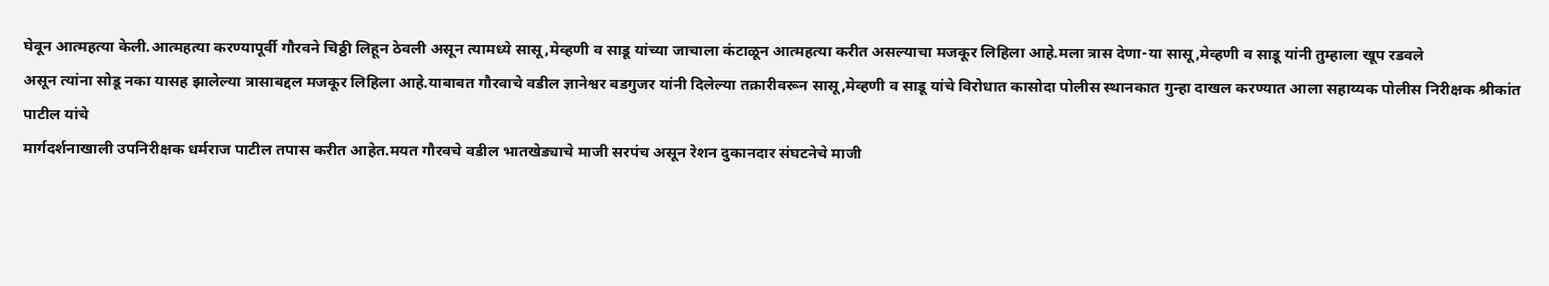घेवून आत्महत्या केली.आत्महत्या करण्यापूर्वी गौरवने चिठ्ठी लिहून ठेवली असून त्यामध्ये सासू,मेव्हणी व साडू यांच्या जाचाला कंटाळून आत्महत्या करीत असल्याचा मजकूर लिहिला आहे.मला त्रास देणा-या सासू,मेव्हणी व साडू यांनी तुम्हाला खूप रडवले
असून त्यांना सोडू नका यासह झालेल्या त्रासाबद्दल मजकूर लिहिला आहे.याबाबत गौरवाचे वडील ज्ञानेश्वर बडगुजर यांनी दिलेल्या तक्रारीवरून सासू,मेव्हणी व साडू यांचे विरोधात कासोदा पोलीस स्थानकात गुन्हा दाखल करण्यात आला सहाय्यक पोलीस निरीक्षक श्रीकांत पाटील यांचे
मार्गदर्शनाखाली उपनिरीक्षक धर्मराज पाटील तपास करीत आहेत.मयत गौरवचे वडील भातखेड्याचे माजी सरपंच असून रेशन दुकानदार संघटनेचे माजी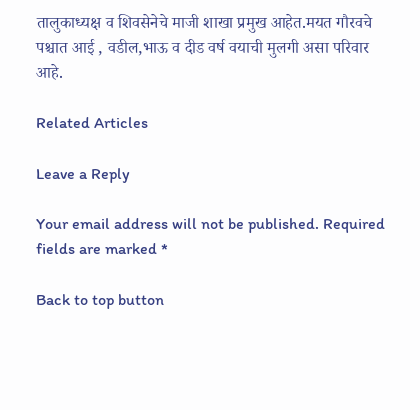तालुकाध्यक्ष व शिवसेनेचे माजी शाखा प्रमुख आहेत.मयत गौरवचे पश्चात आई , वडील,भाऊ व दीड वर्ष वयाची मुलगी असा परिवार आहे.

Related Articles

Leave a Reply

Your email address will not be published. Required fields are marked *

Back to top button